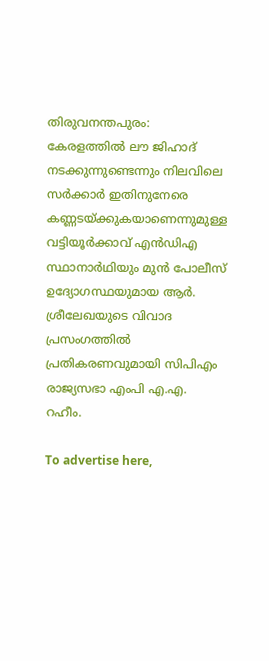തിരുവനന്തപുരം: കേരളത്തിൽ ലൗ ജിഹാദ് നടക്കുന്നുണ്ടെന്നും നിലവിലെ സർക്കാർ ഇതിനുനേരെ കണ്ണടയ്ക്കുകയാണെന്നുമുള്ള വട്ടിയൂർക്കാവ് എൻഡിഎ സ്ഥാനാർഥിയും മുൻ പോലീസ് ഉദ്യോഗസ്ഥയുമായ ആർ. ശ്രീലേഖയുടെ വിവാദ പ്രസംഗത്തിൽ പ്രതികരണവുമായി സിപിഎം രാജ്യസഭാ എംപി എ.എ. റഹീം.

To advertise here,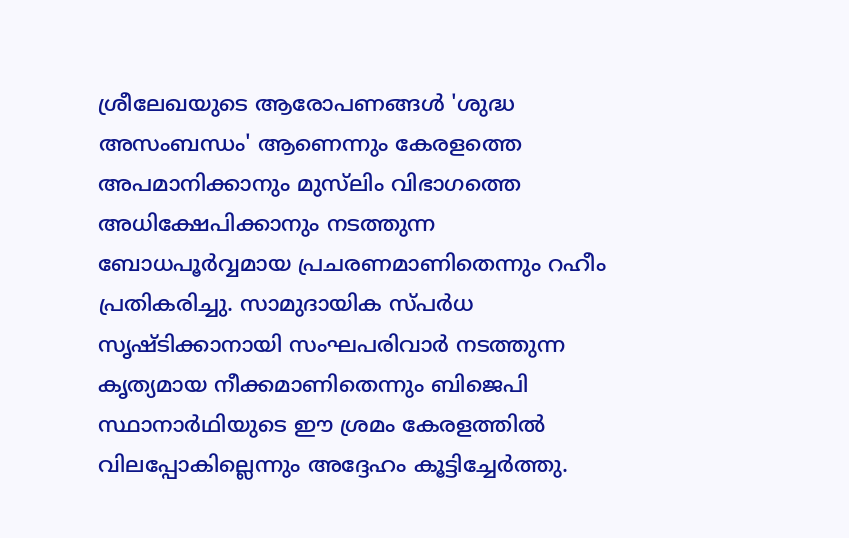ശ്രീലേഖയുടെ ആരോപണങ്ങൾ 'ശുദ്ധ അസംബന്ധം' ആണെന്നും കേരളത്തെ അപമാനിക്കാനും മുസ്‌ലിം വിഭാഗത്തെ അധിക്ഷേപിക്കാനും നടത്തുന്ന ബോധപൂർവ്വമായ പ്രചരണമാണിതെന്നും റഹീം പ്രതികരിച്ചു. സാമുദായിക സ്പർധ സൃഷ്ടിക്കാനായി സംഘപരിവാർ നടത്തുന്ന കൃത്യമായ നീക്കമാണിതെന്നും ബിജെപി സ്ഥാനാർഥിയുടെ ഈ ശ്രമം കേരളത്തിൽ വിലപ്പോകില്ലെന്നും അദ്ദേഹം കൂട്ടിച്ചേർത്തു.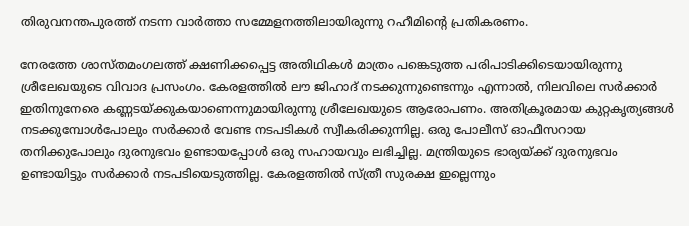തിരുവനന്തപുരത്ത് നടന്ന വാർത്താ സമ്മേളനത്തിലായിരുന്നു റഹീമിന്റെ പ്രതികരണം.

നേരത്തേ ശാസ്തമംഗലത്ത് ക്ഷണിക്കപ്പെട്ട അതിഥികൾ മാത്രം പങ്കെടുത്ത പരിപാടിക്കിടെയായിരുന്നു ശ്രീലേഖയുടെ വിവാദ പ്രസംഗം. കേരളത്തിൽ ലൗ ജിഹാദ് നടക്കുന്നുണ്ടെന്നും എന്നാൽ, നിലവിലെ സർക്കാർ ഇതിനുനേരെ കണ്ണടയ്ക്കുകയാണെന്നുമായിരുന്നു ശ്രീലേഖയുടെ ആരോപണം. അതിക്രൂരമായ കുറ്റകൃത്യങ്ങൾ നടക്കുമ്പോൾപോലും സർക്കാർ വേണ്ട നടപടികൾ സ്വീകരിക്കുന്നില്ല. ഒരു പോലീസ് ഓഫീസറായ തനിക്കുപോലും ദുരനുഭവം ഉണ്ടായപ്പോൾ ഒരു സഹായവും ലഭിച്ചില്ല. മന്ത്രിയുടെ ഭാര്യയ്ക്ക് ദുരനുഭവം ഉണ്ടായിട്ടും സർക്കാർ നടപടിയെടുത്തില്ല. കേരളത്തിൽ സ്ത്രീ സുരക്ഷ ഇല്ലെന്നും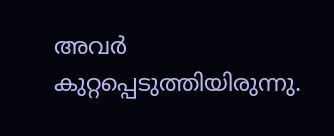അവർ കുറ്റപ്പെടുത്തിയിരുന്നു.